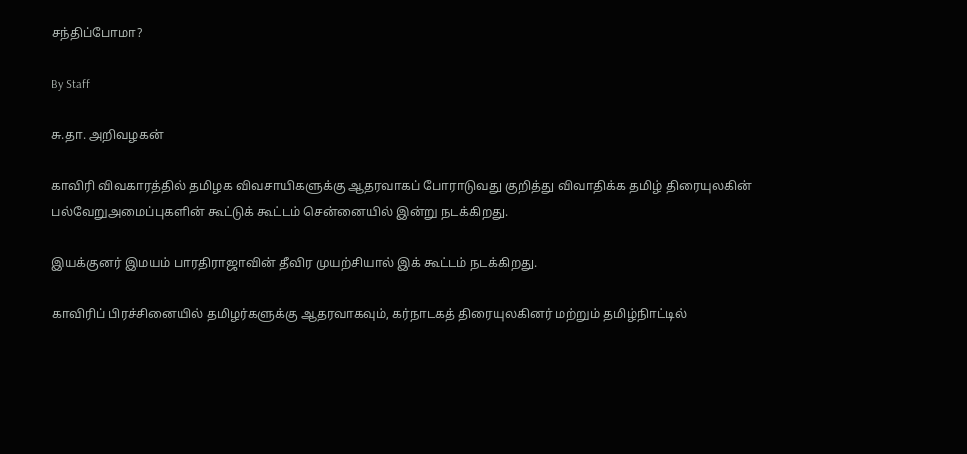சந்திப்போமா?

By Staff

சு.தா. அறிவழகன்

காவிரி விவகாரத்தில் தமிழக விவசாயிகளுக்கு ஆதரவாகப் போராடுவது குறித்து விவாதிக்க தமிழ் திரையுலகின் பல்வேறுஅமைப்புகளின் கூட்டுக் கூட்டம் சென்னையில் இன்று நடக்கிறது.

இயக்குனர் இமயம் பாரதிராஜாவின் தீவிர முயற்சியால் இக் கூட்டம் நடக்கிறது.

காவிரிப் பிரச்சினையில் தமிழர்களுக்கு ஆதரவாகவும், கர்நாடகத் திரையுலகினர் மற்றும் தமிழ்நிாட்டில்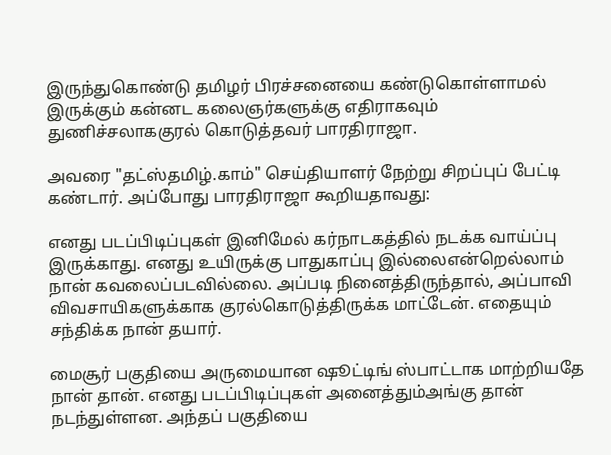இருந்துகொண்டு தமிழர் பிரச்சனையை கண்டுகொள்ளாமல் இருக்கும் கன்னட கலைஞர்களுக்கு எதிராகவும் துணிச்சலாககுரல் கொடுத்தவர் பாரதிராஜா.

அவரை "தட்ஸ்தமிழ்.காம்" செய்தியாளர் நேற்று சிறப்புப் பேட்டி கண்டார். அப்போது பாரதிராஜா கூறியதாவது:

எனது படப்பிடிப்புகள் இனிமேல் கர்நாடகத்தில் நடக்க வாய்ப்பு இருக்காது. எனது உயிருக்கு பாதுகாப்பு இல்லைஎன்றெல்லாம் நான் கவலைப்படவில்லை. அப்படி நினைத்திருந்தால், அப்பாவி விவசாயிகளுக்காக குரல்கொடுத்திருக்க மாட்டேன். எதையும் சந்திக்க நான் தயார்.

மைசூர் பகுதியை அருமையான ஷூட்டிங் ஸ்பாட்டாக மாற்றியதே நான் தான். எனது படப்பிடிப்புகள் அனைத்தும்அங்கு தான் நடந்துள்ளன. அந்தப் பகுதியை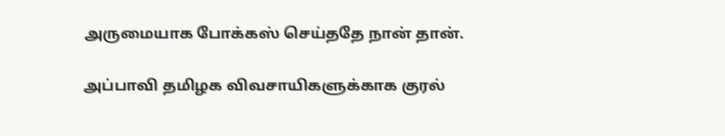அருமையாக போக்கஸ் செய்ததே நான் தான்.

அப்பாவி தமிழக விவசாயிகளுக்காக குரல்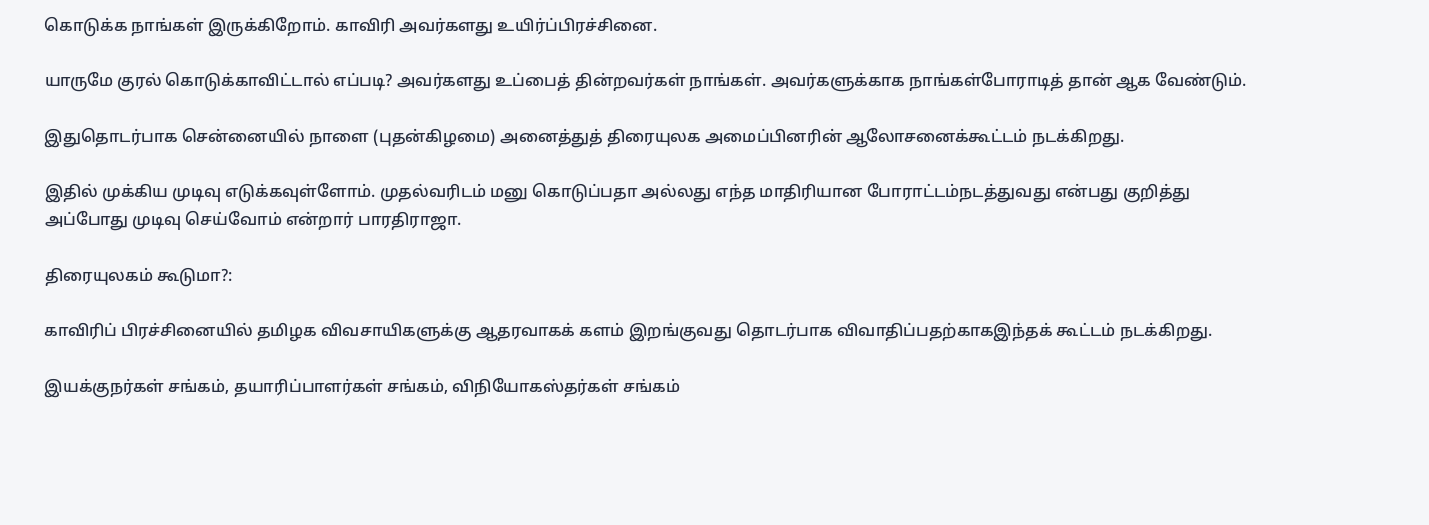கொடுக்க நாங்கள் இருக்கிறோம். காவிரி அவர்களது உயிர்ப்பிரச்சினை.

யாருமே குரல் கொடுக்காவிட்டால் எப்படி? அவர்களது உப்பைத் தின்றவர்கள் நாங்கள். அவர்களுக்காக நாங்கள்போராடித் தான் ஆக வேண்டும்.

இதுதொடர்பாக சென்னையில் நாளை (புதன்கிழமை) அனைத்துத் திரையுலக அமைப்பினரின் ஆலோசனைக்கூட்டம் நடக்கிறது.

இதில் முக்கிய முடிவு எடுக்கவுள்ளோம். முதல்வரிடம் மனு கொடுப்பதா அல்லது எந்த மாதிரியான போராட்டம்நடத்துவது என்பது குறித்து அப்போது முடிவு செய்வோம் என்றார் பாரதிராஜா.

திரையுலகம் கூடுமா?:

காவிரிப் பிரச்சினையில் தமிழக விவசாயிகளுக்கு ஆதரவாகக் களம் இறங்குவது தொடர்பாக விவாதிப்பதற்காகஇந்தக் கூட்டம் நடக்கிறது.

இயக்குநர்கள் சங்கம், தயாரிப்பாளர்கள் சங்கம், விநியோகஸ்தர்கள் சங்கம்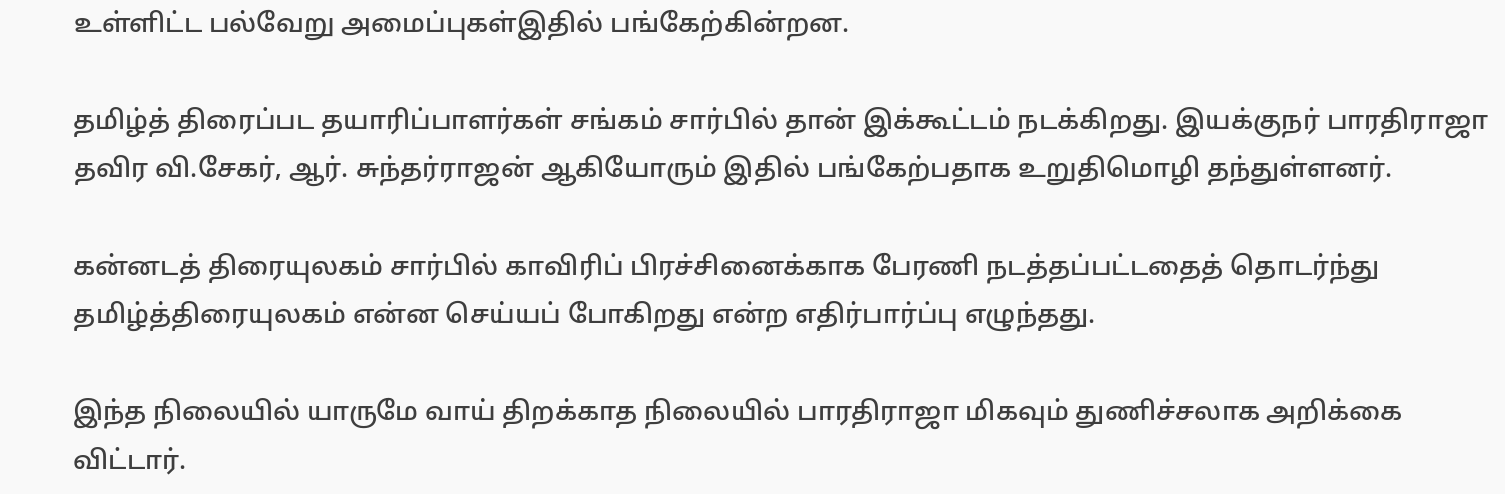உள்ளிட்ட பல்வேறு அமைப்புகள்இதில் பங்கேற்கின்றன.

தமிழ்த் திரைப்பட தயாரிப்பாளர்கள் சங்கம் சார்பில் தான் இக்கூட்டம் நடக்கிறது. இயக்குநர் பாரதிராஜா தவிர வி.சேகர், ஆர். சுந்தர்ராஜன் ஆகியோரும் இதில் பங்கேற்பதாக உறுதிமொழி தந்துள்ளனர்.

கன்னடத் திரையுலகம் சார்பில் காவிரிப் பிரச்சினைக்காக பேரணி நடத்தப்பட்டதைத் தொடர்ந்து தமிழ்த்திரையுலகம் என்ன செய்யப் போகிறது என்ற எதிர்பார்ப்பு எழுந்தது.

இந்த நிலையில் யாருமே வாய் திறக்காத நிலையில் பாரதிராஜா மிகவும் துணிச்சலாக அறிக்கை விட்டார்.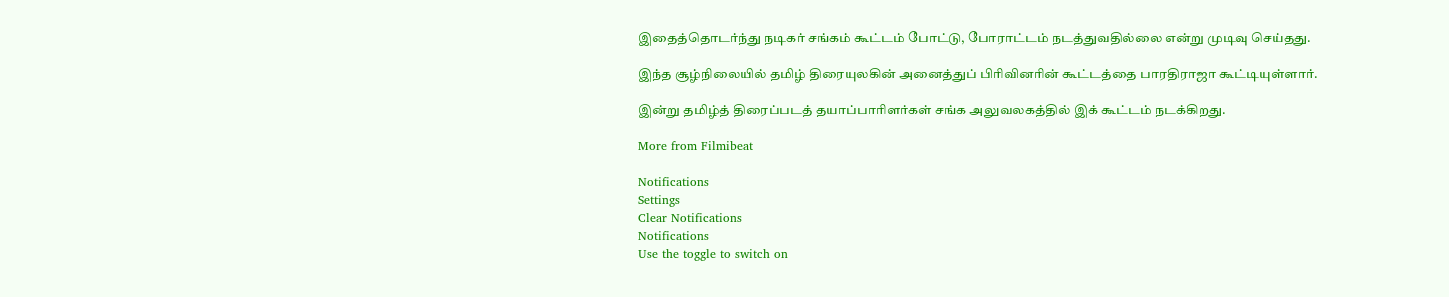இதைத்தொடர்ந்து நடிகர் சங்கம் கூட்டம் போட்டு, போராட்டம் நடத்துவதில்லை என்று முடிவு செய்தது.

இந்த சூழ்நிலையில் தமிழ் திரையுலகின் அனைத்துப் பிரிவினரின் கூட்டத்தை பாரதிராஜா கூட்டியுள்ளார்.

இன்று தமிழ்த் திரைப்படத் தயாப்பாரிளர்கள் சங்க அலுவலகத்தில் இக் கூட்டம் நடக்கிறது.

More from Filmibeat

Notifications
Settings
Clear Notifications
Notifications
Use the toggle to switch on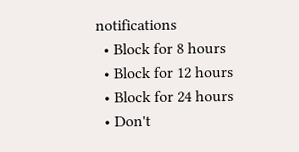notifications
  • Block for 8 hours
  • Block for 12 hours
  • Block for 24 hours
  • Don't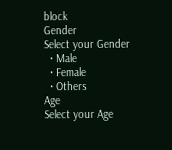block
Gender
Select your Gender
  • Male
  • Female
  • Others
Age
Select your Age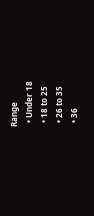Range
  • Under 18
  • 18 to 25
  • 26 to 35
  • 36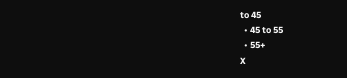to 45
  • 45 to 55
  • 55+
X